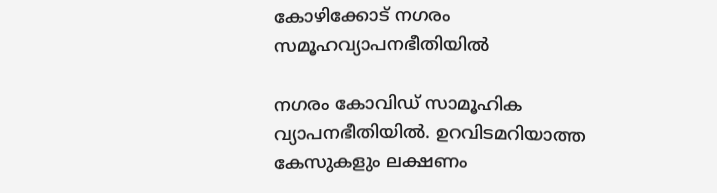കോഴിക്കോട് നഗരം സമൂഹവ്യാപനഭീതിയിൽ

നഗരം കോവിഡ് സാമൂഹിക വ്യാപനഭീതിയിൽ. ഉറവിടമറിയാത്ത കേസുകളും ലക്ഷണം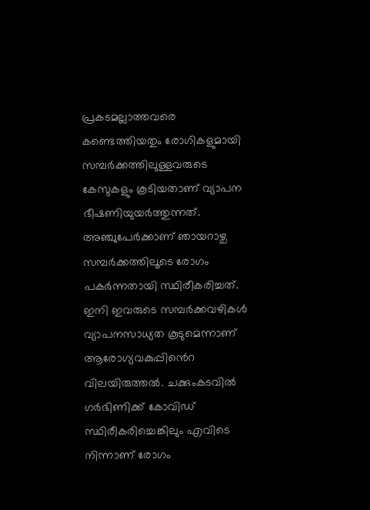പ്രകടമല്ലാത്തവരെ കണ്ടെത്തിയതും രോഗികളുമായി സമ്പർക്കത്തിലുള്ളവരുടെ കേസുകളും കൂടിയതാണ് വ്യാപന ഭീഷണിയുയർത്തുന്നത്. അഞ്ചുപേർക്കാണ് ഞായറാഴ്ച സമ്പർക്കത്തിലൂടെ രോഗം പകർന്നതായി സ്ഥിരീകരിച്ചത്. ഇനി ഇവരുടെ സമ്പർക്കവഴികൾ വ്യാപനസാധ്യത കൂടുമെന്നാണ് ആരോഗ്യവകുപ്പിൻെറ വിലയിരുത്തൽ. ചക്കുംകടവിൽ ഗർഭിണിക്ക് കോവിഡ് സ്ഥിരീകരിച്ചെങ്കിലും എവിടെ നിന്നാണ് രോഗം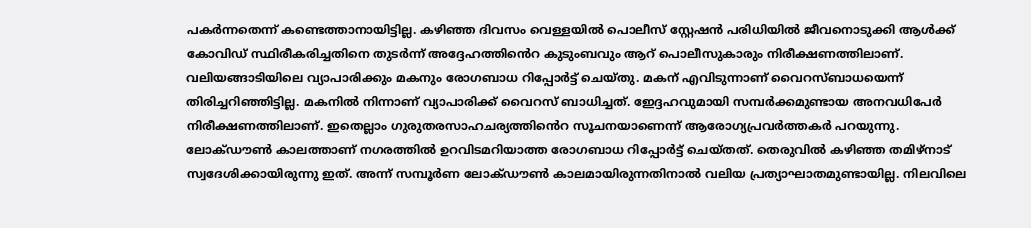പകർന്നതെന്ന് കണ്ടെത്താനായിട്ടില്ല. കഴിഞ്ഞ ദിവസം വെള്ളയിൽ പൊലീസ് സ്റ്റേഷൻ പരിധിയിൽ ജീവനൊടുക്കി ആൾക്ക് കോവിഡ് സ്ഥിരീകരിച്ചതിനെ തുടർന്ന് അദ്ദേഹത്തിൻെറ കുടുംബവും ആറ് പൊലീസുകാരും നിരീക്ഷണത്തിലാണ്. വലിയങ്ങാടിയിലെ വ്യാപാരിക്കും മകനും രോഗബാധ റിപ്പോർട്ട് ചെയ്തു. മകന് എവിടുന്നാണ് വൈറസ്ബാധയെന്ന് തിരിച്ചറിഞ്ഞിട്ടില്ല. മകനിൽ നിന്നാണ് വ്യാപാരിക്ക് വൈറസ് ബാധിച്ചത്. ഇേദ്ദഹവുമായി സമ്പർക്കമുണ്ടായ അനവധിപേർ നിരീക്ഷണത്തിലാണ്. ഇതെല്ലാം ഗുരുതരസാഹചര്യത്തിൻെറ സൂചനയാണെന്ന് ആരോഗ്യപ്രവർത്തകർ പറയുന്നു. ലോക്ഡൗൺ കാലത്താണ് നഗരത്തിൽ ഉറവിടമറിയാത്ത രോഗബാധ റിപ്പോർട്ട് ചെയ്തത്. തെരുവിൽ കഴിഞ്ഞ തമിഴ്നാട് സ്വദേശിക്കായിരുന്നു ഇത്. അന്ന് സമ്പൂർണ ലോക്ഡൗൺ കാലമായിരുന്നതിനാൽ വലിയ പ്രത്യാഘാതമുണ്ടായില്ല. നിലവിലെ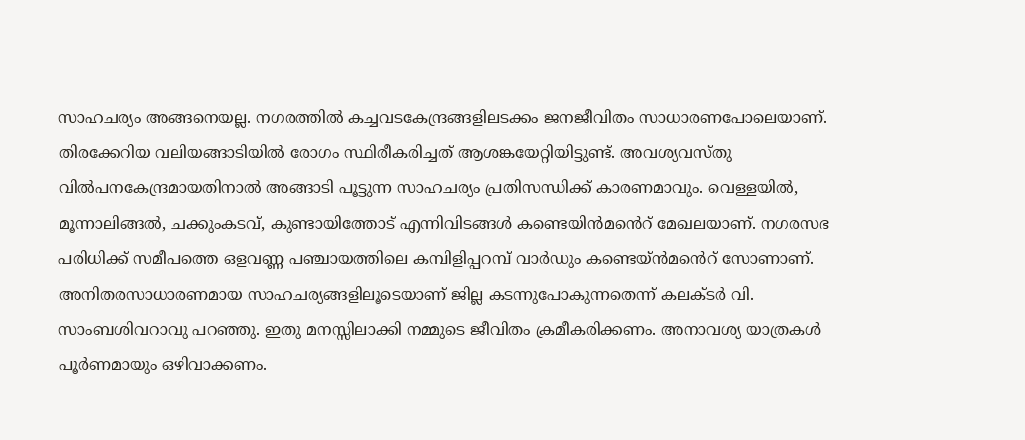സാഹചര്യം അങ്ങനെയല്ല. നഗരത്തിൽ കച്ചവടകേന്ദ്രങ്ങളിലടക്കം ജനജീവിതം സാധാരണപോലെയാണ്. തിരക്കേറിയ വലിയങ്ങാടിയിൽ രോഗം സ്ഥിരീകരിച്ചത് ആശങ്കയേറ്റിയിട്ടുണ്ട്. അവശ്യവസ്തു വിൽപനകേന്ദ്രമായതിനാൽ അങ്ങാടി പൂട്ടുന്ന സാഹചര്യം പ്രതിസന്ധിക്ക് കാരണമാവും. വെള്ളയിൽ, മൂന്നാലിങ്ങൽ, ചക്കുംകടവ്, കുണ്ടായിത്തോട് എന്നിവിടങ്ങൾ കണ്ടെയിൻമൻെറ് മേഖലയാണ്. നഗരസഭ പരിധിക്ക് സമീപത്തെ ഒളവണ്ണ പഞ്ചായത്തിലെ കമ്പിളിപ്പറമ്പ് വാർഡും കണ്ടെയ്ൻമൻെറ് സോണാണ്. അനിതരസാധാരണമായ സാഹചര്യങ്ങളിലൂടെയാണ് ജില്ല കടന്നുപോകുന്നതെന്ന് കലക്ടർ വി. സാംബശിവറാവു പറഞ്ഞു. ഇതു മനസ്സിലാക്കി നമ്മുടെ ജീവിതം ക്രമീകരിക്കണം. അനാവശ്യ യാത്രകൾ പൂർണമായും ഒഴിവാക്കണം.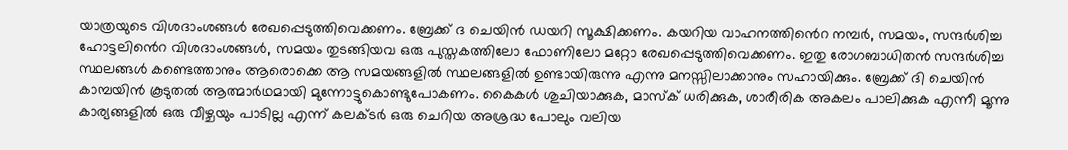യാത്രയുടെ വിശദാംശങ്ങള്‍ രേഖപ്പെടുത്തിവെക്കണം. ബ്രേക്ക് ദ ചെയിന്‍ ഡയറി സൂക്ഷിക്കണം. കയറിയ വാഹനത്തി‍ൻെറ നമ്പര്‍, സമയം, സന്ദര്‍ശിച്ച ഹോട്ടലി‍ൻെറ വിശദാംശങ്ങള്‍, സമയം തുടങ്ങിയവ ഒരു പുസ്തകത്തിലോ ഫോണിലോ മറ്റോ രേഖപ്പെടുത്തിവെക്കണം. ഇതു രോഗബാധിതന്‍ സന്ദര്‍ശിച്ച സ്ഥലങ്ങള്‍ കണ്ടെത്താനും ആരൊക്കെ ആ സമയങ്ങളില്‍ സ്ഥലങ്ങളില്‍ ഉണ്ടായിരുന്നു എന്നു മനസ്സിലാക്കാനും സഹായിക്കും. ബ്രേക്ക് ദി ചെയിന്‍ കാമ്പയിന്‍ കൂടുതല്‍ ആത്മാര്‍ഥമായി മുന്നോട്ടുകൊണ്ടുപോകണം. കൈകള്‍ ശുചിയാക്കുക, മാസ്ക് ധരിക്കുക, ശാരീരിക അകലം പാലിക്കുക എന്നീ മൂന്നു കാര്യങ്ങളില്‍ ഒരു വീഴ്ചയും പാടില്ല എന്ന് കലക്ടർ ഒരു ചെറിയ അശ്രദ്ധ പോലും വലിയ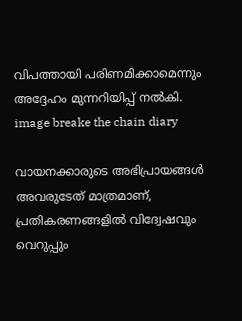വിപത്തായി പരിണമിക്കാമെന്നും അദ്ദേഹം മുന്നറിയിപ്പ് നൽകി. image breake the chain diary

വായനക്കാരുടെ അഭിപ്രായങ്ങള്‍ അവരുടേത് മാത്രമാണ്, പ്രതികരണങ്ങളിൽ വിദ്വേഷവും വെറുപ്പും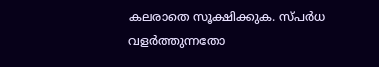കലരാതെ സൂക്ഷിക്കുക. സ്പർധ വളർത്തുന്നതോ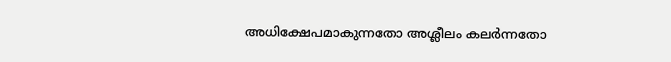അധിക്ഷേപമാകുന്നതോ അശ്ലീലം കലർന്നതോ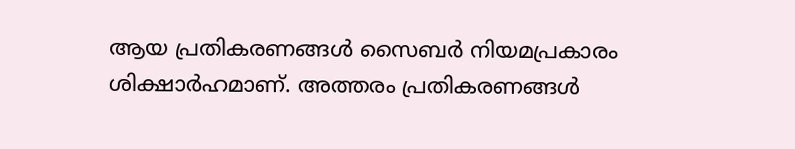ആയ പ്രതികരണങ്ങൾ സൈബർ നിയമപ്രകാരം ശിക്ഷാർഹമാണ്. അത്തരം പ്രതികരണങ്ങൾ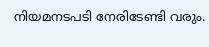നിയമനടപടി നേരിടേണ്ടി വരും.